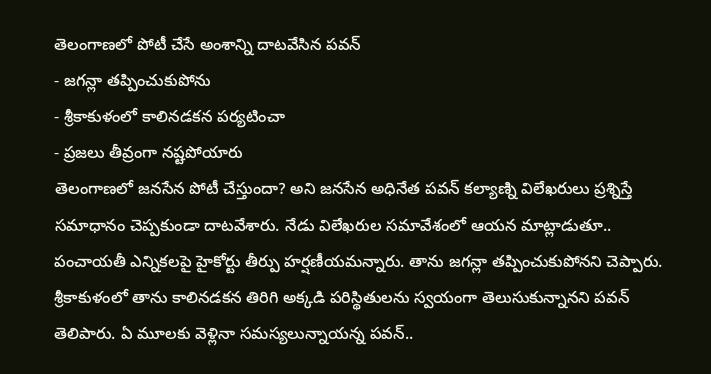తెలంగాణలో పోటీ చేసే అంశాన్ని దాటవేసిన పవన్
- జగన్లా తప్పించుకుపోను
- శ్రీకాకుళంలో కాలినడకన పర్యటించా
- ప్రజలు తీవ్రంగా నష్టపోయారు
తెలంగాణలో జనసేన పోటీ చేస్తుందా? అని జనసేన అధినేత పవన్ కల్యాణ్ని విలేఖరులు ప్రశ్నిస్తే సమాధానం చెప్పకుండా దాటవేశారు. నేడు విలేఖరుల సమావేశంలో ఆయన మాట్లాడుతూ.. పంచాయతీ ఎన్నికలపై హైకోర్టు తీర్పు హర్షణీయమన్నారు. తాను జగన్లా తప్పించుకుపోనని చెప్పారు.
శ్రీకాకుళంలో తాను కాలినడకన తిరిగి అక్కడి పరిస్థితులను స్వయంగా తెలుసుకున్నానని పవన్ తెలిపారు. ఏ మూలకు వెళ్లినా సమస్యలున్నాయన్న పవన్..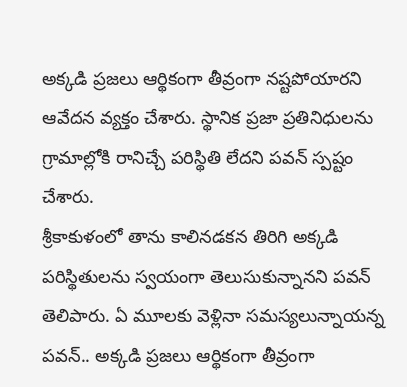అక్కడి ప్రజలు ఆర్థికంగా తీవ్రంగా నష్టపోయారని ఆవేదన వ్యక్తం చేశారు. స్థానిక ప్రజా ప్రతినిధులను గ్రామాల్లోకి రానిచ్చే పరిస్థితి లేదని పవన్ స్పష్టం చేశారు.
శ్రీకాకుళంలో తాను కాలినడకన తిరిగి అక్కడి పరిస్థితులను స్వయంగా తెలుసుకున్నానని పవన్ తెలిపారు. ఏ మూలకు వెళ్లినా సమస్యలున్నాయన్న పవన్.. అక్కడి ప్రజలు ఆర్థికంగా తీవ్రంగా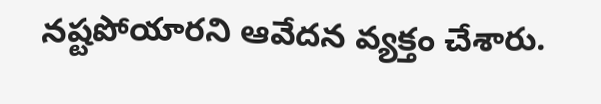నష్టపోయారని ఆవేదన వ్యక్తం చేశారు.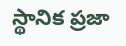స్థానిక ప్రజా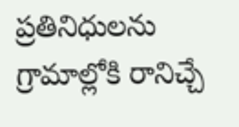ప్రతినిధులను గ్రామాల్లోకి రానిచ్చే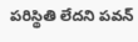పరిస్థితి లేదని పవన్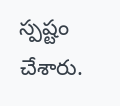స్పష్టం చేశారు.